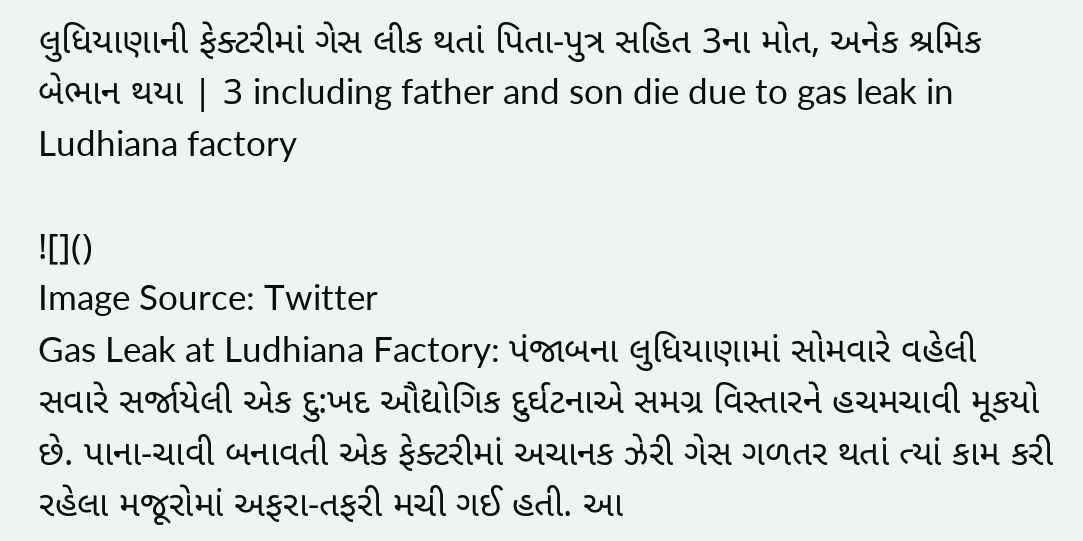લુધિયાણાની ફેક્ટરીમાં ગેસ લીક થતાં પિતા-પુત્ર સહિત 3ના મોત, અનેક શ્રમિક બેભાન થયા | 3 including father and son die due to gas leak in Ludhiana factory

![]()
Image Source: Twitter
Gas Leak at Ludhiana Factory: પંજાબના લુધિયાણામાં સોમવારે વહેલી સવારે સર્જાયેલી એક દુ:ખદ ઔદ્યોગિક દુર્ઘટનાએ સમગ્ર વિસ્તારને હચમચાવી મૂકયો છે. પાના-ચાવી બનાવતી એક ફેક્ટરીમાં અચાનક ઝેરી ગેસ ગળતર થતાં ત્યાં કામ કરી રહેલા મજૂરોમાં અફરા-તફરી મચી ગઈ હતી. આ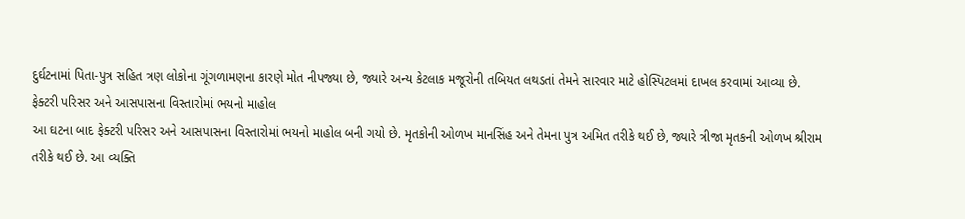દુર્ઘટનામાં પિતા-પુત્ર સહિત ત્રણ લોકોના ગૂંગળામણના કારણે મોત નીપજ્યા છે, જ્યારે અન્ય કેટલાક મજૂરોની તબિયત લથડતાં તેમને સારવાર માટે હોસ્પિટલમાં દાખલ કરવામાં આવ્યા છે.
ફેક્ટરી પરિસર અને આસપાસના વિસ્તારોમાં ભયનો માહોલ
આ ઘટના બાદ ફેક્ટરી પરિસર અને આસપાસના વિસ્તારોમાં ભયનો માહોલ બની ગયો છે. મૃતકોની ઓળખ માનસિંહ અને તેમના પુત્ર અમિત તરીકે થઈ છે, જ્યારે ત્રીજા મૃતકની ઓળખ શ્રીરામ તરીકે થઈ છે. આ વ્યક્તિ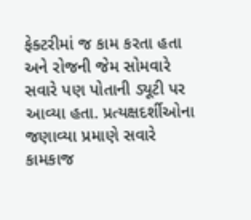ફેક્ટરીમાં જ કામ કરતા હતા અને રોજની જેમ સોમવારે સવારે પણ પોતાની ડ્યૂટી પર આવ્યા હતા. પ્રત્યક્ષદર્શીઓના જણાવ્યા પ્રમાણે સવારે કામકાજ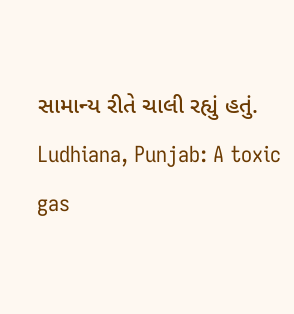સામાન્ય રીતે ચાલી રહ્યું હતું.
Ludhiana, Punjab: A toxic gas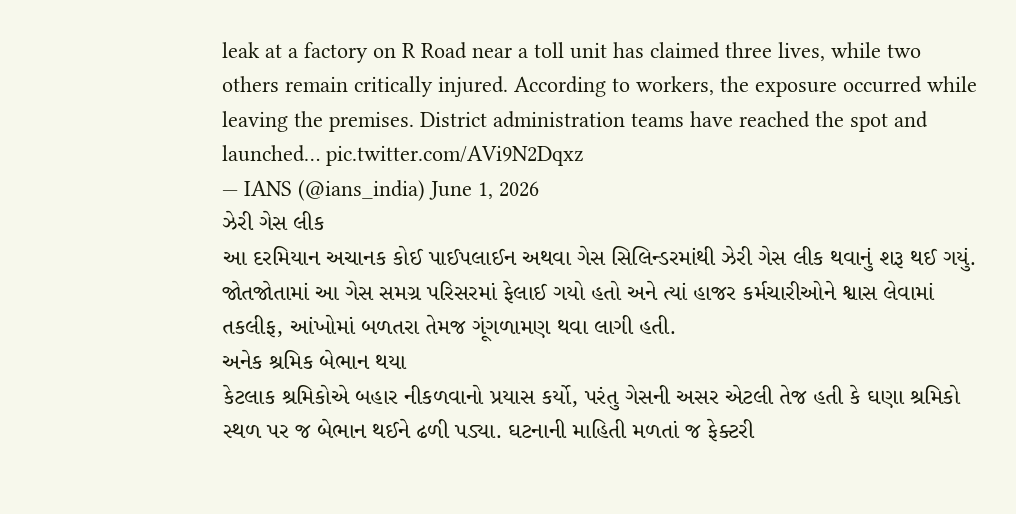leak at a factory on R Road near a toll unit has claimed three lives, while two others remain critically injured. According to workers, the exposure occurred while leaving the premises. District administration teams have reached the spot and launched… pic.twitter.com/AVi9N2Dqxz
— IANS (@ians_india) June 1, 2026
ઝેરી ગેસ લીક
આ દરમિયાન અચાનક કોઈ પાઈપલાઈન અથવા ગેસ સિલિન્ડરમાંથી ઝેરી ગેસ લીક થવાનું શરૂ થઈ ગયું. જોતજોતામાં આ ગેસ સમગ્ર પરિસરમાં ફેલાઈ ગયો હતો અને ત્યાં હાજર કર્મચારીઓને શ્વાસ લેવામાં તકલીફ, આંખોમાં બળતરા તેમજ ગૂંગળામણ થવા લાગી હતી.
અનેક શ્રમિક બેભાન થયા
કેટલાક શ્રમિકોએ બહાર નીકળવાનો પ્રયાસ કર્યો, પરંતુ ગેસની અસર એટલી તેજ હતી કે ઘણા શ્રમિકો સ્થળ પર જ બેભાન થઈને ઢળી પડ્યા. ઘટનાની માહિતી મળતાં જ ફેક્ટરી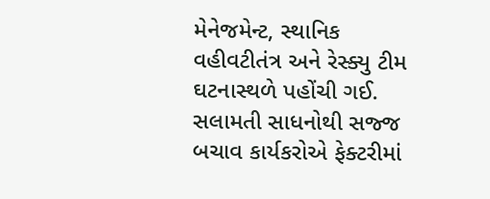મેનેજમેન્ટ, સ્થાનિક વહીવટીતંત્ર અને રેસ્ક્યુ ટીમ ઘટનાસ્થળે પહોંચી ગઈ. સલામતી સાધનોથી સજ્જ બચાવ કાર્યકરોએ ફેક્ટરીમાં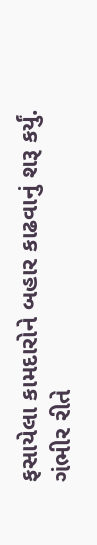ફસાયેલા કામદારોને બહાર કાઢવાનું શરૂ કર્યું.
ગંભીર રીતે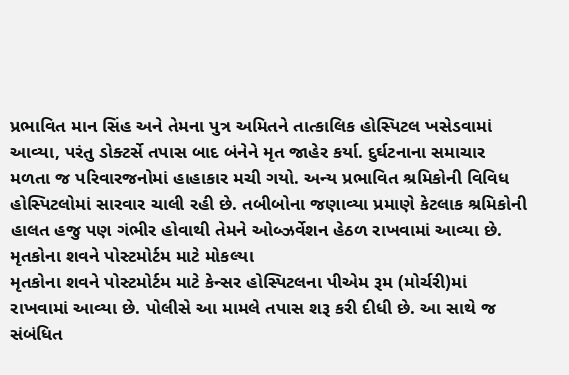પ્રભાવિત માન સિંહ અને તેમના પુત્ર અમિતને તાત્કાલિક હોસ્પિટલ ખસેડવામાં આવ્યા, પરંતુ ડોક્ટર્સે તપાસ બાદ બંનેને મૃત જાહેર કર્યા. દુર્ઘટનાના સમાચાર મળતા જ પરિવારજનોમાં હાહાકાર મચી ગયો. અન્ય પ્રભાવિત શ્રમિકોની વિવિધ હોસ્પિટલોમાં સારવાર ચાલી રહી છે. તબીબોના જણાવ્યા પ્રમાણે કેટલાક શ્રમિકોની હાલત હજુ પણ ગંભીર હોવાથી તેમને ઓબ્ઝર્વેશન હેઠળ રાખવામાં આવ્યા છે.
મૃતકોના શવને પોસ્ટમોર્ટમ માટે મોકલ્યા
મૃતકોના શવને પોસ્ટમોર્ટમ માટે કેન્સર હોસ્પિટલના પીએમ રૂમ (મોર્ચરી)માં રાખવામાં આવ્યા છે. પોલીસે આ મામલે તપાસ શરૂ કરી દીધી છે. આ સાથે જ સંબંધિત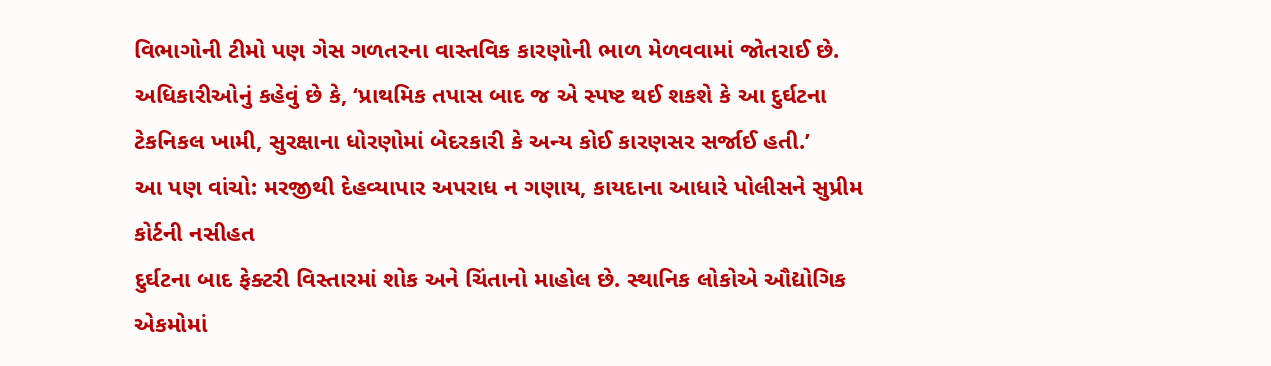વિભાગોની ટીમો પણ ગેસ ગળતરના વાસ્તવિક કારણોની ભાળ મેળવવામાં જોતરાઈ છે. અધિકારીઓનું કહેવું છે કે, ‘પ્રાથમિક તપાસ બાદ જ એ સ્પષ્ટ થઈ શકશે કે આ દુર્ઘટના ટેકનિકલ ખામી, સુરક્ષાના ધોરણોમાં બેદરકારી કે અન્ય કોઈ કારણસર સર્જાઈ હતી.’
આ પણ વાંચો: મરજીથી દેહવ્યાપાર અપરાધ ન ગણાય, કાયદાના આધારે પોલીસને સુપ્રીમ કોર્ટની નસીહત
દુર્ઘટના બાદ ફેક્ટરી વિસ્તારમાં શોક અને ચિંતાનો માહોલ છે. સ્થાનિક લોકોએ ઔદ્યોગિક એકમોમાં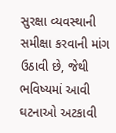સુરક્ષા વ્યવસ્થાની સમીક્ષા કરવાની માંગ ઉઠાવી છે, જેથી ભવિષ્યમાં આવી ઘટનાઓ અટકાવી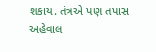શકાય. તંત્રએ પણ તપાસ અહેવાલ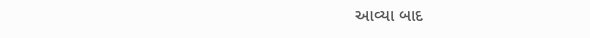આવ્યા બાદ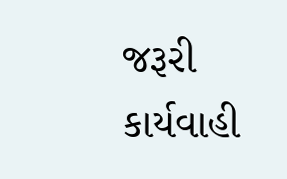જરૂરી કાર્યવાહી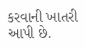કરવાની ખાતરી આપી છે.